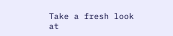Take a fresh look at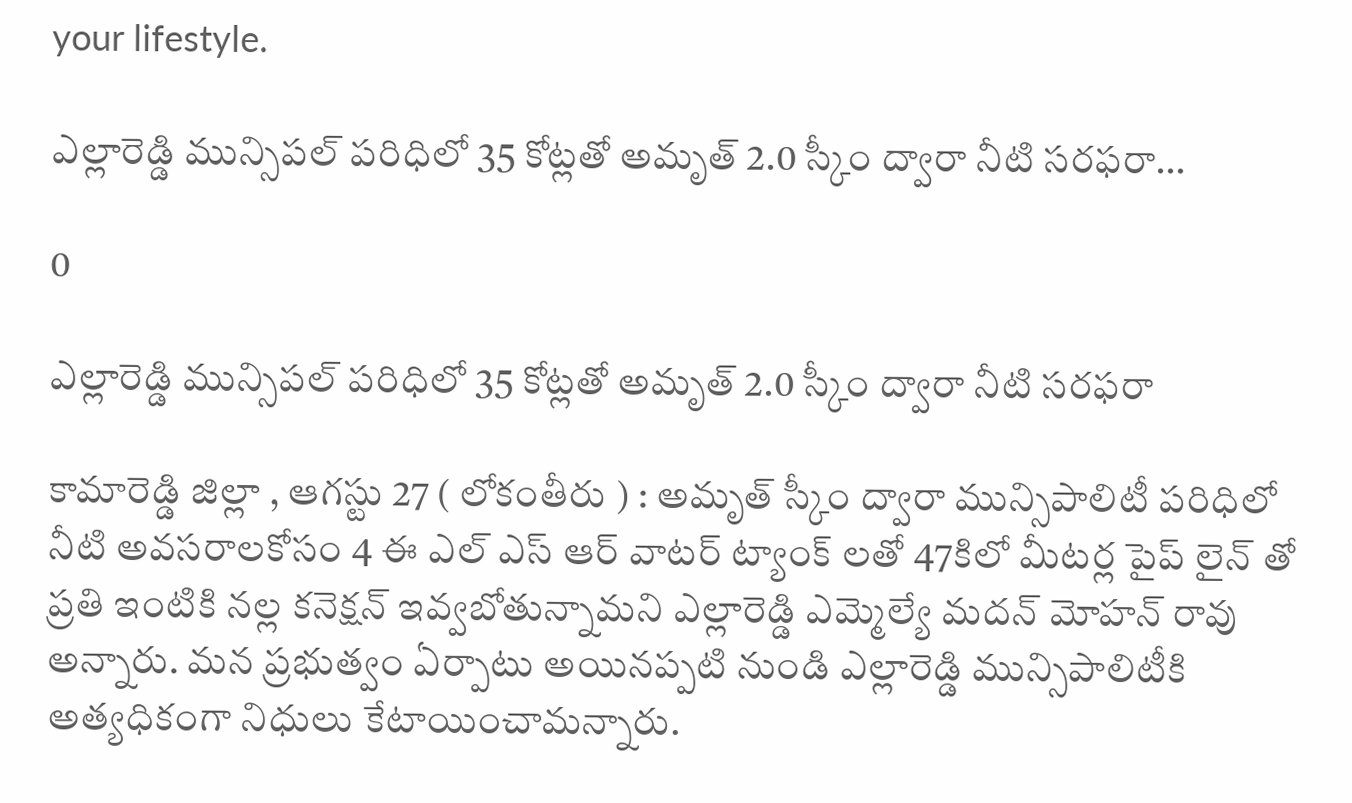your lifestyle.

ఎల్లారెడ్డి మున్సిపల్ పరిధిలో 35 కోట్లతో అమృత్ 2.0 స్కీం ద్వారా నీటి సరఫరా…

0

ఎల్లారెడ్డి మున్సిపల్ పరిధిలో 35 కోట్లతో అమృత్ 2.0 స్కీం ద్వారా నీటి సరఫరా

కామారెడ్డి జిల్లా , ఆగస్టు 27 ( లోకంతీరు ) : అమృత్ స్కీం ద్వారా మున్సిపాలిటీ పరిధిలో నీటి అవసరాలకోసం 4 ఈ ఎల్ ఎస్ ఆర్ వాటర్ ట్యాంక్ లతో 47కిలో మీటర్ల పైప్ లైన్ తో ప్రతి ఇంటికి నల్ల కనెక్షన్ ఇవ్వబోతున్నామని ఎల్లారెడ్డి ఎమ్మెల్యే మదన్ మోహన్ రావు అన్నారు. మన ప్రభుత్వం ఏర్పాటు అయినప్పటి నుండి ఎల్లారెడ్డి మున్సిపాలిటీకి అత్యధికంగా నిధులు కేటాయించామన్నారు.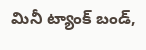మినీ ట్యాంక్ బండ్,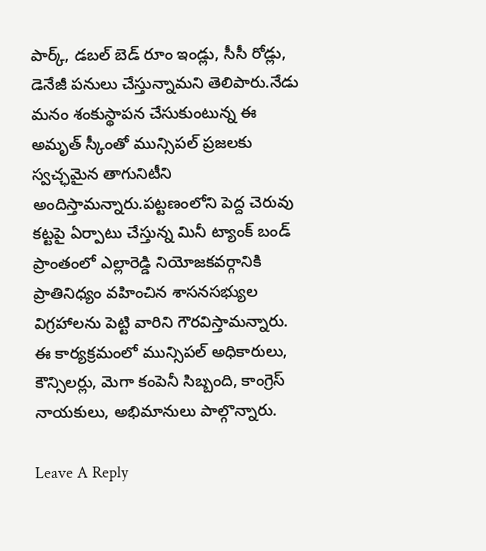పార్క్, డబల్ బెడ్ రూం ఇండ్లు, సీసీ రోడ్లు, డెనేజీ పనులు చేస్తున్నామని తెలిపారు.నేడు మనం శంకుస్థాపన చేసుకుంటున్న ఈ అమృత్ స్కీంతో మున్సిపల్ ప్రజలకు స్వచ్ఛమైన తాగునిటీని అందిస్తామన్నారు.పట్టణంలోని పెద్ద చెరువు కట్టపై ఏర్పాటు చేస్తున్న మినీ ట్యాంక్ బండ్ ప్రాంతంలో ఎల్లారెడ్డి నియోజకవర్గానికి ప్రాతినిధ్యం వహించిన శాసనసభ్యుల విగ్రహాలను పెట్టి వారిని గౌరవిస్తామన్నారు.
ఈ కార్యక్రమంలో మున్సిపల్ అధికారులు, కౌన్సిలర్లు, మెగా కంపెనీ సిబ్బంది, కాంగ్రెస్ నాయకులు, అభిమానులు పాల్గొన్నారు.

Leave A Reply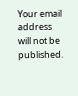Your email address will not be published.